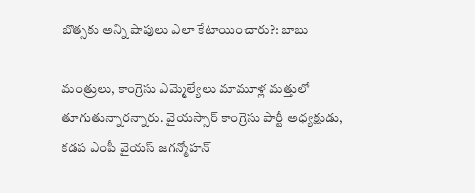బొత్సకు అన్ని షాపులు ఎలా కేటాయించారు?: బాబు

మంత్రులు, కాంగ్రెసు ఎమ్మెల్యేలు మామూళ్ల మత్తులో తూగుతున్నారన్నారు. వైయస్సార్ కాంగ్రెసు పార్టీ అధ్యక్షుడు, కడప ఎంపీ వైయస్ జగన్మోహన్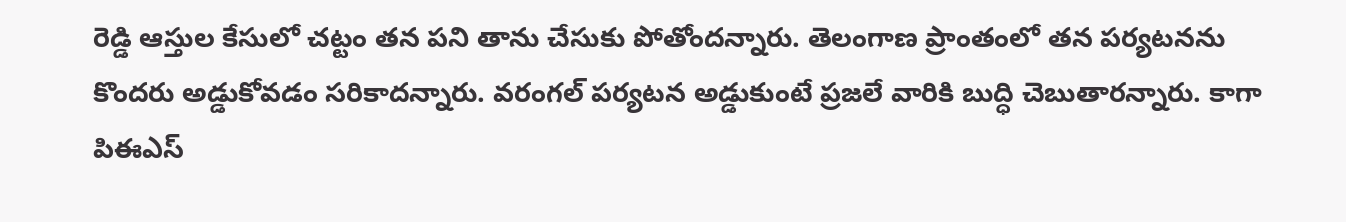రెడ్డి ఆస్తుల కేసులో చట్టం తన పని తాను చేసుకు పోతోందన్నారు. తెలంగాణ ప్రాంతంలో తన పర్యటనను కొందరు అడ్డుకోవడం సరికాదన్నారు. వరంగల్ పర్యటన అడ్డుకుంటే ప్రజలే వారికి బుద్ధి చెబుతారన్నారు. కాగా పిఈఎస్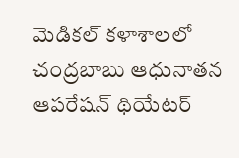మెడికల్ కళాశాలలో చంద్రబాబు ఆధునాతన ఆపరేషన్ థియేటర్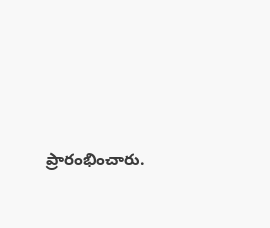ప్రారంభించారు.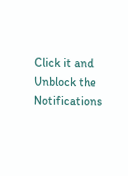Click it and Unblock the Notifications